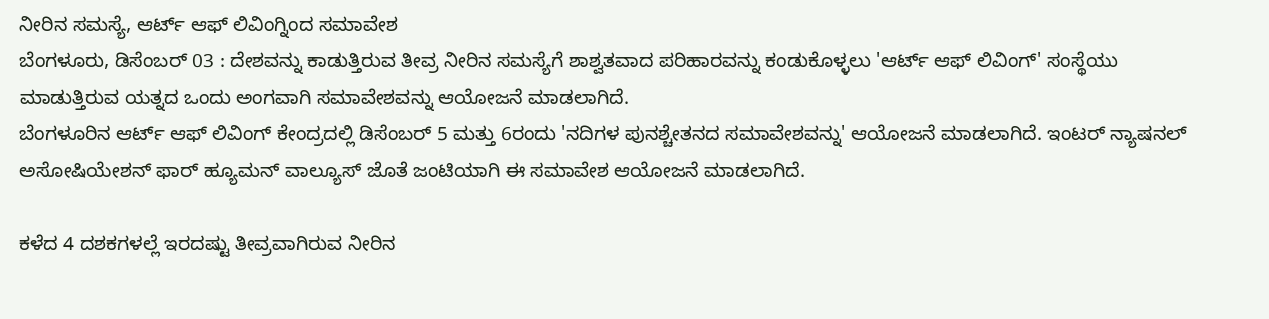ನೀರಿನ ಸಮಸ್ಯೆ, ಆರ್ಟ್ ಆಫ್ ಲಿವಿಂಗ್ನಿಂದ ಸಮಾವೇಶ
ಬೆಂಗಳೂರು, ಡಿಸೆಂಬರ್ 03 : ದೇಶವನ್ನು ಕಾಡುತ್ತಿರುವ ತೀವ್ರ ನೀರಿನ ಸಮಸ್ಯೆಗೆ ಶಾಶ್ವತವಾದ ಪರಿಹಾರವನ್ನು ಕಂಡುಕೊಳ್ಳಲು 'ಆರ್ಟ್ ಆಫ್ ಲಿವಿಂಗ್' ಸಂಸ್ಥೆಯು ಮಾಡುತ್ತಿರುವ ಯತ್ನದ ಒಂದು ಅಂಗವಾಗಿ ಸಮಾವೇಶವನ್ನು ಆಯೋಜನೆ ಮಾಡಲಾಗಿದೆ.
ಬೆಂಗಳೂರಿನ ಆರ್ಟ್ ಆಫ್ ಲಿವಿಂಗ್ ಕೇಂದ್ರದಲ್ಲಿ ಡಿಸೆಂಬರ್ 5 ಮತ್ತು 6ರಂದು 'ನದಿಗಳ ಪುನಶ್ಚೇತನದ ಸಮಾವೇಶವನ್ನು' ಆಯೋಜನೆ ಮಾಡಲಾಗಿದೆ. ಇಂಟರ್ ನ್ಯಾಷನಲ್ ಅಸೋಷಿಯೇಶನ್ ಫಾರ್ ಹ್ಯೂಮನ್ ವಾಲ್ಯೂಸ್ ಜೊತೆ ಜಂಟಿಯಾಗಿ ಈ ಸಮಾವೇಶ ಆಯೋಜನೆ ಮಾಡಲಾಗಿದೆ.

ಕಳೆದ 4 ದಶಕಗಳಲ್ಲೆ ಇರದಷ್ಟು ತೀವ್ರವಾಗಿರುವ ನೀರಿನ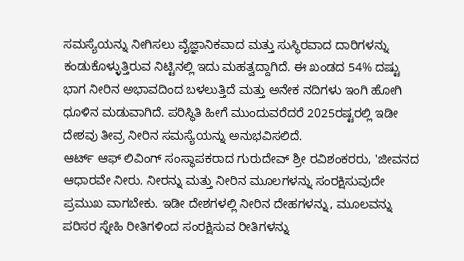ಸಮಸ್ಯೆಯನ್ನು ನೀಗಿಸಲು ವೈಜ್ಞಾನಿಕವಾದ ಮತ್ತು ಸುಸ್ಥಿರವಾದ ದಾರಿಗಳನ್ನು ಕಂಡುಕೊಳ್ಳುತ್ತಿರುವ ನಿಟ್ಟಿನಲ್ಲಿ ಇದು ಮಹತ್ವದ್ದಾಗಿದೆ. ಈ ಖಂಡದ 54% ದಷ್ಟು ಭಾಗ ನೀರಿನ ಅಭಾವದಿಂದ ಬಳಲುತ್ತಿದೆ ಮತ್ತು ಅನೇಕ ನದಿಗಳು ಇಂಗಿ ಹೋಗಿ ಧೂಳಿನ ಮಡುವಾಗಿದೆ. ಪರಿಸ್ಥಿತಿ ಹೀಗೆ ಮುಂದುವರೆದರೆ 2025ರಷ್ಟರಲ್ಲಿ ಇಡೀ ದೇಶವು ತೀವ್ರ ನೀರಿನ ಸಮಸ್ಯೆಯನ್ನು ಅನುಭವಿಸಲಿದೆ.
ಆರ್ಟ್ ಆಫ್ ಲಿವಿಂಗ್ ಸಂಸ್ಥಾಪಕರಾದ ಗುರುದೇವ್ ಶ್ರೀ ರವಿಶಂಕರರು, 'ಜೀವನದ ಆಧಾರವೇ ನೀರು. ನೀರನ್ನು ಮತ್ತು ನೀರಿನ ಮೂಲಗಳನ್ನು ಸಂರಕ್ಷಿಸುವುದೇ ಪ್ರಮುಖ ವಾಗಬೇಕು. ಇಡೀ ದೇಶಗಳಲ್ಲಿ ನೀರಿನ ದೇಹಗಳನ್ನು, ಮೂಲವನ್ನು ಪರಿಸರ ಸ್ನೇಹಿ ರೀತಿಗಳಿಂದ ಸಂರಕ್ಷಿಸುವ ರೀತಿಗಳನ್ನು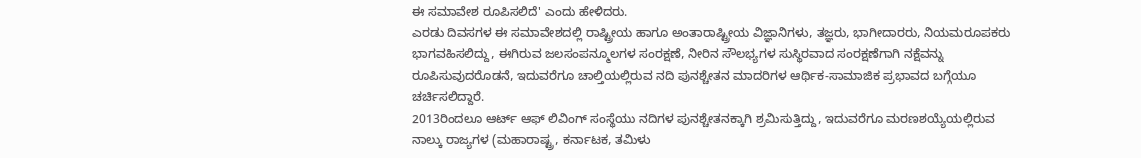ಈ ಸಮಾವೇಶ ರೂಪಿಸಲಿದೆ' ಎಂದು ಹೇಳಿದರು.
ಎರಡು ದಿವಸಗಳ ಈ ಸಮಾವೇಶದಲ್ಲಿ ರಾಷ್ಟ್ರೀಯ ಹಾಗೂ ಅಂತಾರಾಷ್ಟ್ರೀಯ ವಿಜ್ಞಾನಿಗಳು, ತಜ್ಞರು, ಭಾಗೀದಾರರು, ನಿಯಮರೂಪಕರು ಭಾಗವಹಿಸಲಿದ್ದು, ಈಗಿರುವ ಜಲಸಂಪನ್ಮೂಲಗಳ ಸಂರಕ್ಷಣೆ, ನೀರಿನ ಸೌಲಭ್ಯಗಳ ಸುಸ್ಥಿರವಾದ ಸಂರಕ್ಷಣೆಗಾಗಿ ನಕ್ಷೆವನ್ನು ರೂಪಿಸುವುದರೊಡನೆ, ಇದುವರೆಗೂ ಚಾಲ್ತಿಯಲ್ಲಿರುವ ನದಿ ಪುನಶ್ಚೇತನ ಮಾದರಿಗಳ ಆರ್ಥಿಕ-ಸಾಮಾಜಿಕ ಪ್ರಭಾವದ ಬಗ್ಗೆಯೂ ಚರ್ಚಿಸಲಿದ್ದಾರೆ.
2013ರಿಂದಲೂ ಆರ್ಟ್ ಆಫ್ ಲಿವಿಂಗ್ ಸಂಸ್ಥೆಯು ನದಿಗಳ ಪುನಶ್ಚೇತನಕ್ಕಾಗಿ ಶ್ರಮಿಸುತ್ತಿದ್ದು, ಇದುವರೆಗೂ ಮರಣಶಯ್ಯೆಯಲ್ಲಿರುವ ನಾಲ್ಕು ರಾಜ್ಯಗಳ (ಮಹಾರಾಷ್ಟ್ರ, ಕರ್ನಾಟಕ, ತಮಿಳು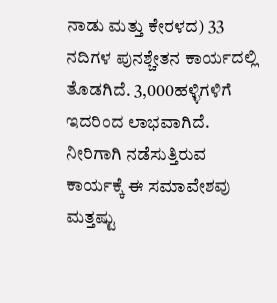ನಾಡು ಮತ್ತು ಕೇರಳದ) 33 ನದಿಗಳ ಪುನಶ್ಚೇತನ ಕಾರ್ಯದಲ್ಲಿ ತೊಡಗಿದೆ. 3,000ಹಳ್ಳಿಗಳಿಗೆ ಇದರಿಂದ ಲಾಭವಾಗಿದೆ. ನೀರಿಗಾಗಿ ನಡೆಸುತ್ತಿರುವ ಕಾರ್ಯಕ್ಕೆ ಈ ಸಮಾವೇಶವು ಮತ್ತಷ್ಟು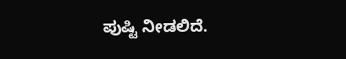ಪುಷ್ಟಿ ನೀಡಲಿದೆ.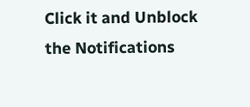Click it and Unblock the Notifications